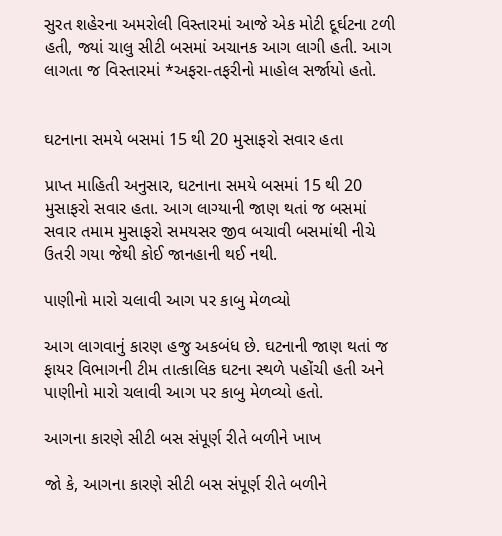સુરત શહેરના અમરોલી વિસ્તારમાં આજે એક મોટી દૂર્ઘટના ટળી હતી, જ્યાં ચાલુ સીટી બસમાં અચાનક આગ લાગી હતી. આગ લાગતા જ વિસ્તારમાં *અફરા-તફરીનો માહોલ સર્જાયો હતો.


ઘટનાના સમયે બસમાં 15 થી 20 મુસાફરો સવાર હતા

પ્રાપ્ત માહિતી અનુસાર, ઘટનાના સમયે બસમાં 15 થી 20 મુસાફરો સવાર હતા. આગ લાગ્યાની જાણ થતાં જ બસમાં સવાર તમામ મુસાફરો સમયસર જીવ બચાવી બસમાંથી નીચે ઉતરી ગયા જેથી કોઈ જાનહાની થઈ નથી.

પાણીનો મારો ચલાવી આગ પર કાબુ મેળવ્યો

આગ લાગવાનું કારણ હજુ અકબંધ છે. ઘટનાની જાણ થતાં જ ફાયર વિભાગની ટીમ તાત્કાલિક ઘટના સ્થળે પહોંચી હતી અને પાણીનો મારો ચલાવી આગ પર કાબુ મેળવ્યો હતો.

આગના કારણે સીટી બસ સંપૂર્ણ રીતે બળીને ખાખ

જો કે, આગના કારણે સીટી બસ સંપૂર્ણ રીતે બળીને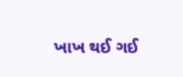ખાખ થઈ ગઈ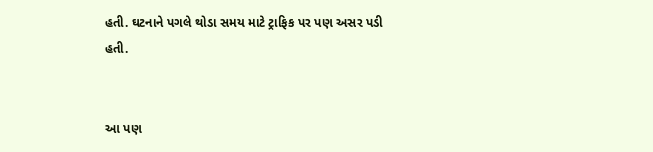હતી. ઘટનાને પગલે થોડા સમય માટે ટ્રાફિક પર પણ અસર પડી હતી.


આ પણ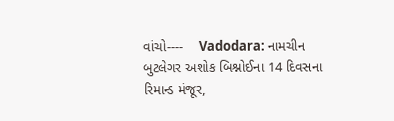વાંચો----    Vadodara: નામચીન બુટલેગર અશોક બિશ્નોઈના 14 દિવસના રિમાન્ડ મંજૂર,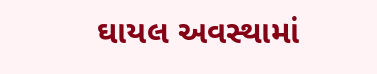ઘાયલ અવસ્થામાં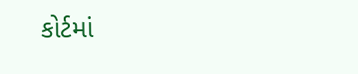કોર્ટમાં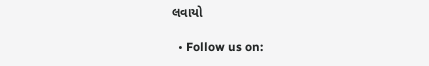લવાયો

  • Follow us on: